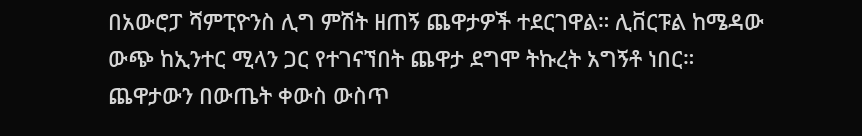በአውሮፓ ሻምፒዮንስ ሊግ ምሽት ዘጠኝ ጨዋታዎች ተደርገዋል። ሊቨርፑል ከሜዳው ውጭ ከኢንተር ሚላን ጋር የተገናኘበት ጨዋታ ደግሞ ትኩረት አግኝቶ ነበር።
ጨዋታውን በውጤት ቀውስ ውስጥ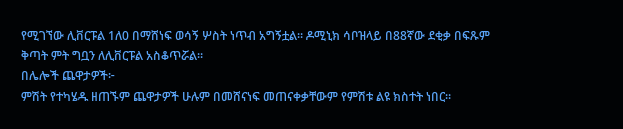የሚገኘው ሊቨርፑል 1ለ0 በማሸነፍ ወሳኝ ሦስት ነጥብ አግኝቷል። ዶሚኒክ ሳቦዝላይ በ88ኛው ደቂቃ በፍጹም ቅጣት ምት ግቧን ለሊቨርፑል አስቆጥሯል።
በሌሎች ጨዋታዎች፦
ምሽት የተካሄዱ ዘጠኙም ጨዋታዎች ሁሉም በመሸናነፍ መጠናቀቃቸውም የምሽቱ ልዩ ክስተት ነበር።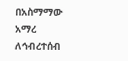በአስማማው አማረ
ለኅብረተሰብ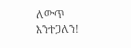ለውጥ እንተጋለን!